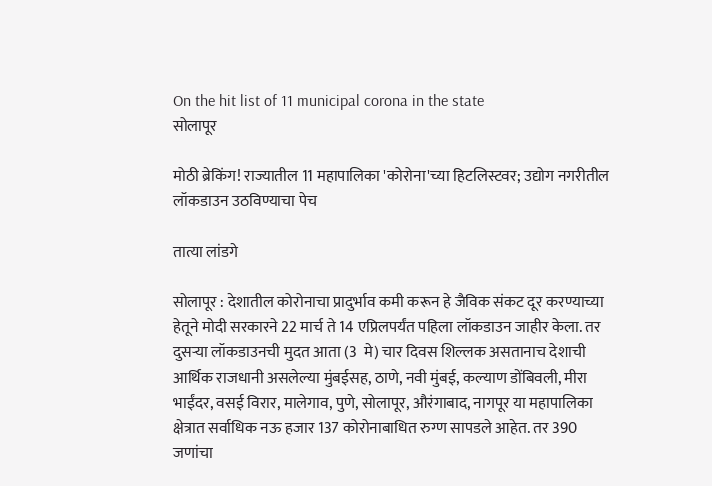On the hit list of 11 municipal corona in the state
सोलापूर

मोठी ब्रेकिंग! राज्यातील 11 महापालिका 'कोरोना'च्या हिटलिस्टवर; उद्योग नगरीतील लॉकडाउन उठविण्याचा पेच

तात्या लांडगे

सोलापूर : देशातील कोरोनाचा प्रादुर्भाव कमी करून हे जैविक संकट दूर करण्याच्या हेतूने मोदी सरकारने 22 मार्च ते 14 एप्रिलपर्यंत पहिला लॉकडाउन जाहीर केला. तर दुसऱ्या लॉकडाउनची मुदत आता (3  मे) चार दिवस शिल्लक असतानाच देशाची आर्थिक राजधानी असलेल्या मुंबईसह, ठाणे, नवी मुंबई, कल्याण डोंबिवली, मीरा भाईंदर, वसई विरार, मालेगाव, पुणे, सोलापूर, औरंगाबाद, नागपूर या महापालिका क्षेत्रात सर्वाधिक नऊ हजार 137 कोरोनाबाधित रुग्ण सापडले आहेत. तर 390 जणांचा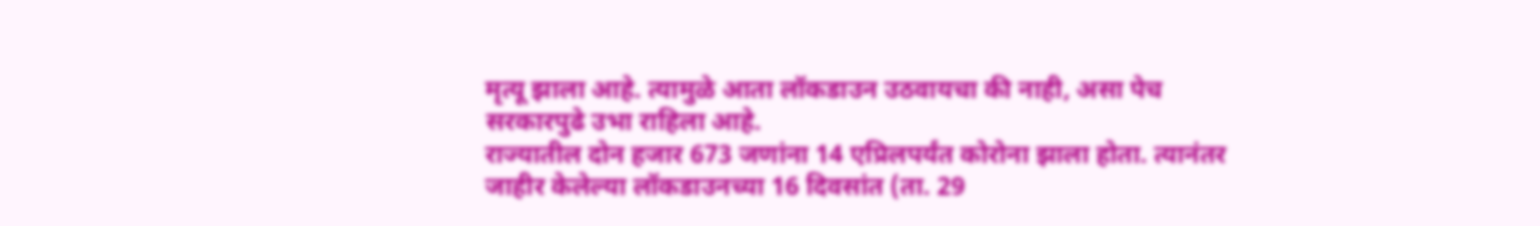मृत्यू झाला आहे. त्यामुळे आता लॉकडाउन उठवायचा की नाही, असा पेच सरकारपुढे उभा राहिला आहे.
राज्यातील दोन हजार 673 जणांना 14 एप्रिलपर्यंत कोरोना झाला होता. त्यानंतर जाहीर केलेल्या लॉकडाउनच्या 16 दिवसांत (ता. 29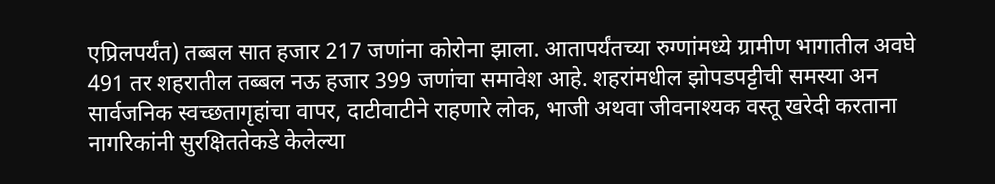एप्रिलपर्यंत) तब्बल सात हजार 217 जणांना कोरोना झाला. आतापर्यंतच्या रुग्णांमध्ये ग्रामीण भागातील अवघे 491 तर शहरातील तब्बल नऊ हजार 399 जणांचा समावेश आहे. शहरांमधील झोपडपट्टीची समस्या अन सार्वजनिक स्वच्छतागृहांचा वापर, दाटीवाटीने राहणारे लोक, भाजी अथवा जीवनाश्यक वस्तू खरेदी करताना नागरिकांनी सुरक्षिततेकडे केलेल्या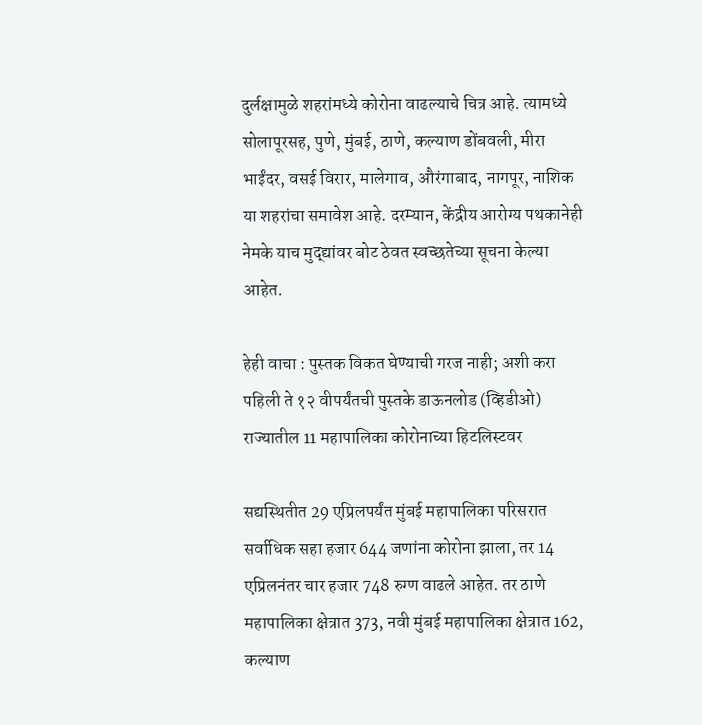दुर्लक्षामुळे शहरांमध्ये कोरोना वाढल्याचे चित्र आहे. त्यामध्ये सोलापूरसह, पुणे, मुंबई, ठाणे, कल्याण डोंबवली, मीरा भाईंदर, वसई विरार, मालेगाव, औरंगाबाद, नागपूर, नाशिक या शहरांचा समावेश आहे. दरम्यान, केंद्रीय आरोग्य पथकानेही नेमके याच मुद्द्यांवर बोट ठेवत स्वच्छतेच्या सूचना केल्या आहेत.

हेही वाचा : पुस्तक विकत घेण्याची गरज नाही; अशी करा पहिली ते १२ वीपर्यंतची पुस्तके डाऊनलोड (व्हिडीओ)
राज्यातील 11 महापालिका कोरोनाच्या हिटलिस्टवर

सद्यस्थितीत 29 एप्रिलपर्यंत मुंबई महापालिका परिसरात सर्वाधिक सहा हजार 644 जणांना कोरोना झाला, तर 14 एप्रिलनंतर चार हजार 748 रुग्ण वाढले आहेत. तर ठाणे महापालिका क्षेत्रात 373, नवी मुंबई महापालिका क्षेत्रात 162, कल्याण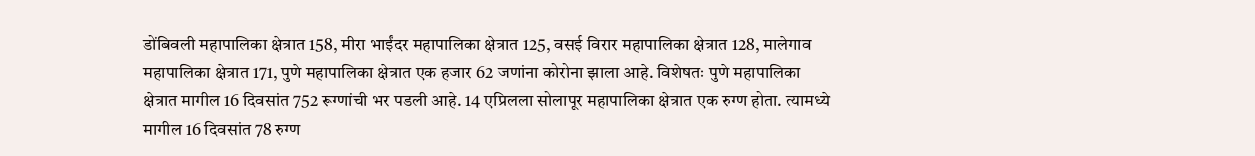डोंबिवली महापालिका क्षेत्रात 158, मीरा भाईंदर महापालिका क्षेत्रात 125, वसई विरार महापालिका क्षेत्रात 128, मालेगाव महापालिका क्षेत्रात 171, पुणे महापालिका क्षेत्रात एक हजार 62 जणांना कोरोना झाला आहे. विशेषतः पुणे महापालिका क्षेत्रात मागील 16 दिवसांत 752 रूग्णांची भर पडली आहे. 14 एप्रिलला सोलापूर महापालिका क्षेत्रात एक रुग्ण होता. त्यामध्ये मागील 16 दिवसांत 78 रुग्ण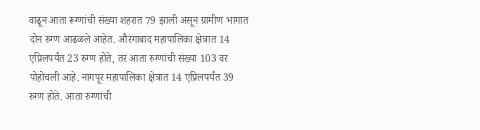वाढून आता रूग्णांची संख्या शहरात 79 झाली असून ग्रामीण भागात दोन रुग्ण आढळले आहेत. औरंगाबाद महापालिका क्षेत्रात 14 एप्रिलपर्यंत 23 रुग्ण होते, तर आता रुग्णांची संख्या 103 वर पोहोचली आहे. नागपूर महापालिका क्षेत्रात 14 एप्रिलपर्यंत 39 रुग्ण होते. आता रुग्णांची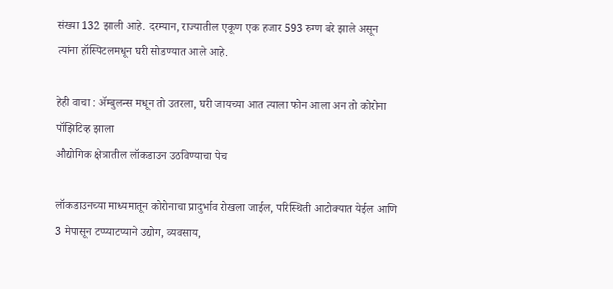संख्या 132 झाली आहे. दरम्यान, राज्यातील एकूण एक हजार 593 रुग्ण बरे झाले असून त्यांना हॉस्पिटलमधून घरी सोडण्यात आले आहे.

हेही वाचा : ॲम्बुलन्स मधून तो उतरला, घरी जायच्या आत त्याला फोन आला अन तो कोरोना पॉझिटिव्ह झाला
औद्योगिक क्षेत्रातील लॉकडाउन उठविण्याचा पेच

लॉकडाउनच्या माध्यमातून कोरोनाचा प्रादुर्भाव रोखला जाईल, परिस्थिती आटोक्यात येईल आणि 3 मेपासून टप्प्याटप्याने उद्योग, व्यवसाय,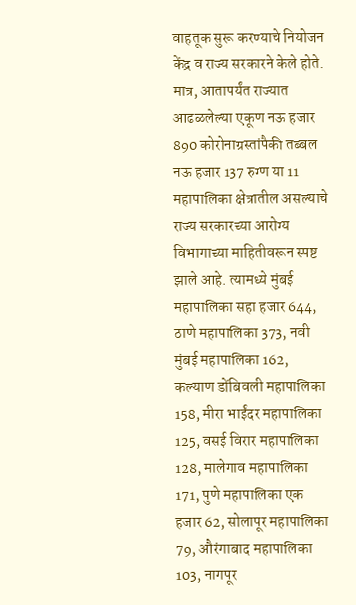वाहतूक सुरू करण्याचे नियोजन केंद्र व राज्य सरकारने केले होते. मात्र, आतापर्यंत राज्यात आढळलेल्या एकूण नऊ हजार 890 कोरोनाग्रस्तांपैकी तब्बल नऊ हजार 137 रुग्ण या 11 महापालिका क्षेत्रातील असल्याचे राज्य सरकारच्या आरोग्य विभागाच्या माहितीवरून स्पष्ट झाले आहे. त्यामध्ये मुंबई महापालिका सहा हजार 644, ठाणे महापालिका 373, नवी मुंबई महापालिका 162, कल्याण डोंबिवली महापालिका 158, मीरा भाईंदर महापालिका 125, वसई विरार महापालिका 128, मालेगाव महापालिका 171, पुणे महापालिका एक हजार 62, सोलापूर महापालिका 79, औरंगाबाद महापालिका 103, नागपूर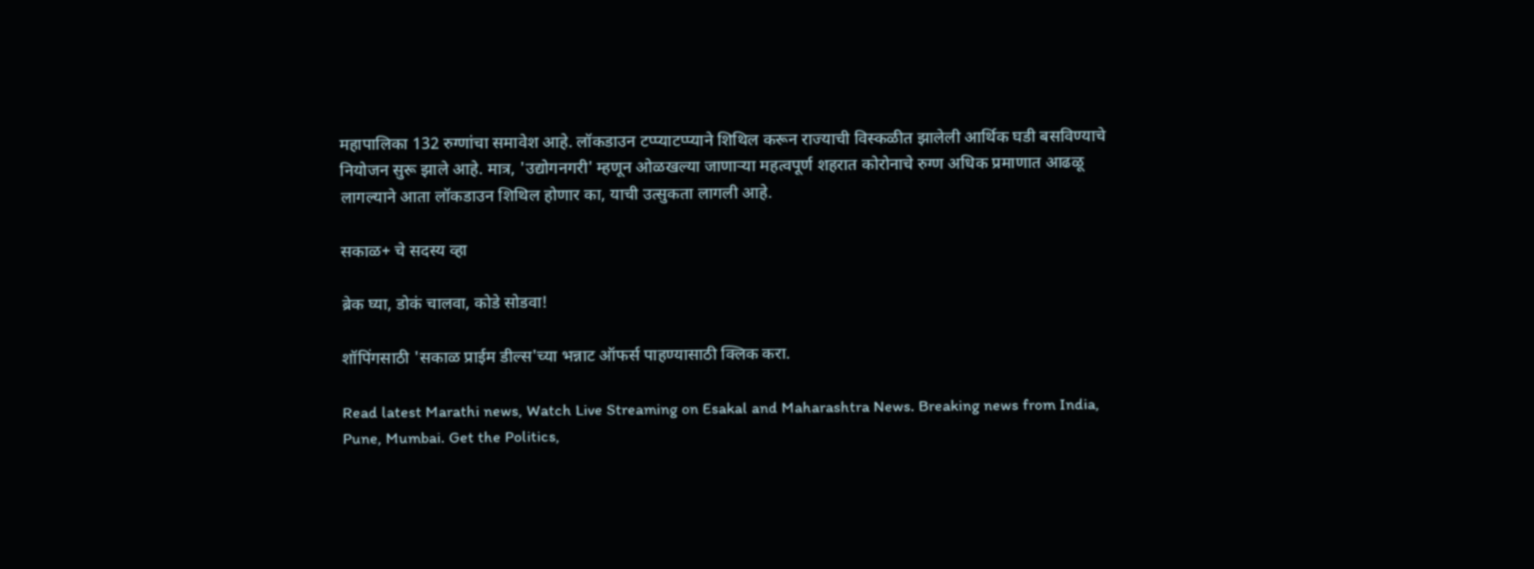महापालिका 132 रुग्णांचा समावेश आहे. लॉकडाउन टप्प्याटप्प्याने शिथिल करून राज्याची विस्कळीत झालेली आर्थिक घडी बसविण्याचे नियोजन सुरू झाले आहे. मात्र, 'उद्योगनगरी' म्हणून ओळखल्या जाणाऱ्या महत्वपूर्ण शहरात कोरोनाचे रुग्ण अधिक प्रमाणात आढळू लागल्याने आता लॉकडाउन शिथिल होणार का, याची उत्सुकता लागली आहे.

सकाळ+ चे सदस्य व्हा

ब्रेक घ्या, डोकं चालवा, कोडे सोडवा!

शॉपिंगसाठी 'सकाळ प्राईम डील्स'च्या भन्नाट ऑफर्स पाहण्यासाठी क्लिक करा.

Read latest Marathi news, Watch Live Streaming on Esakal and Maharashtra News. Breaking news from India, Pune, Mumbai. Get the Politics,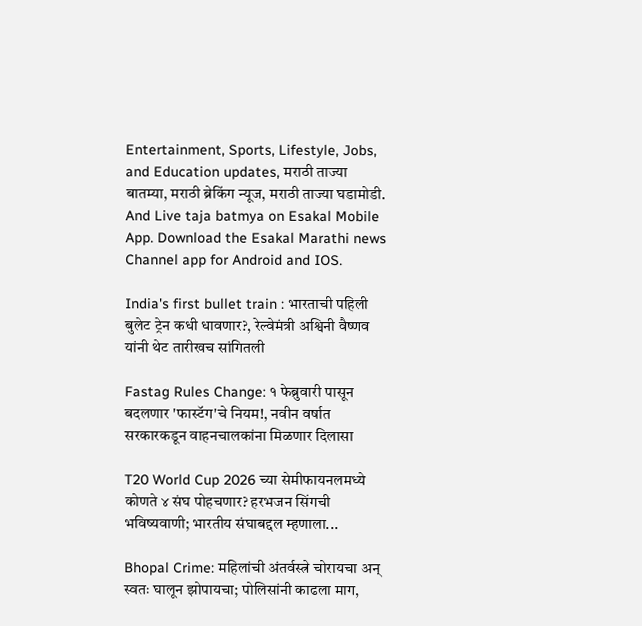Entertainment, Sports, Lifestyle, Jobs, and Education updates, मराठी ताज्या बातम्या, मराठी ब्रेकिंग न्यूज, मराठी ताज्या घडामोडी. And Live taja batmya on Esakal Mobile App. Download the Esakal Marathi news Channel app for Android and IOS.

India's first bullet train : भारताची पहिली बुलेट ट्रेन कधी धावणार?, रेल्वेमंत्री अश्विनी वैष्णव यांनी थेट तारीखच सांगितली

Fastag Rules Change: १ फेब्रुवारी पासून बदलणार 'फास्टॅग'चे नियम!, नवीन वर्षात सरकारकडून वाहनचालकांना मिळणार दिलासा

T20 World Cup 2026 च्या सेमीफायनलमध्ये कोणते ४ संघ पोहचणार? हरभजन सिंगची भविष्यवाणी; भारतीय संघाबद्दल म्हणाला...

Bhopal Crime: महिलांची अंतर्वस्त्रे चोरायचा अन् स्वतः घालून झोपायचा; पोलिसांनी काढला माग,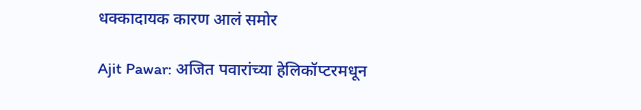धक्कादायक कारण आलं समोर

Ajit Pawar: अजित पवारांच्या हेलिकॉप्टरमधून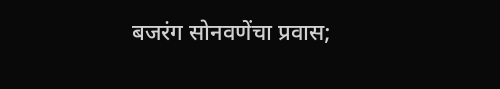बजरंग सोनवणेंचा प्रवास;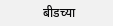बीडच्या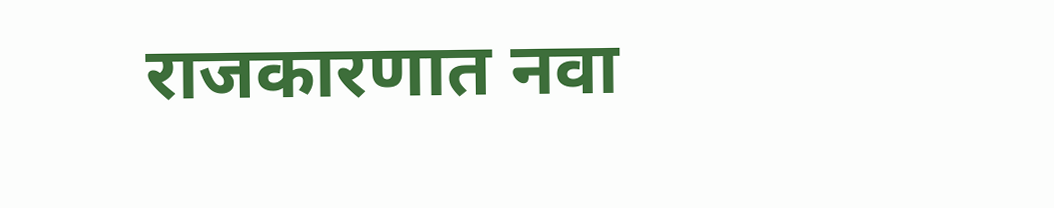राजकारणात नवा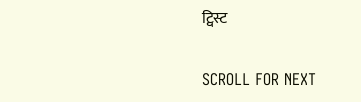ट्विस्ट

SCROLL FOR NEXT